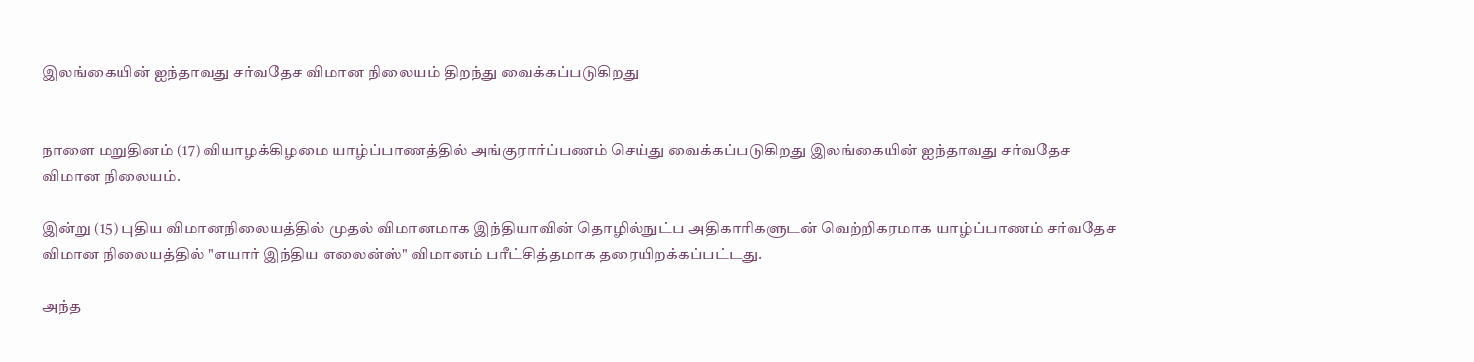இலங்கையின் ஐந்தாவது சர்வதேச விமான நிலையம் திறந்து வைக்கப்படுகிறது


நாளை மறுதினம் (17) வியாழக்கிழமை யாழ்ப்பாணத்தில் அங்குரார்ப்பணம் செய்து வைக்கப்படுகிறது இலங்கையின் ஐந்தாவது சர்வதேச விமான நிலையம்.

இன்று (15) புதிய விமானநிலையத்தில் முதல் விமானமாக இந்தியாவின் தொழில்நுட்ப அதிகாரிகளுடன் வெற்றிகரமாக யாழ்ப்பாணம் சர்வதேச விமான நிலையத்தில் "எயார் இந்திய எலைன்ஸ்" விமானம் பரீட்சித்தமாக தரையிறக்கப்பட்டது.

அந்த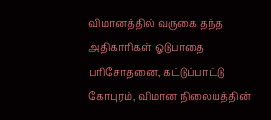விமானத்தில் வருகை தந்த அதிகாரிகள் ஓடுபாதை பரிசோதனை, கட்டுப்பாட்டு கோபுரம், விமான நிலையத்தின்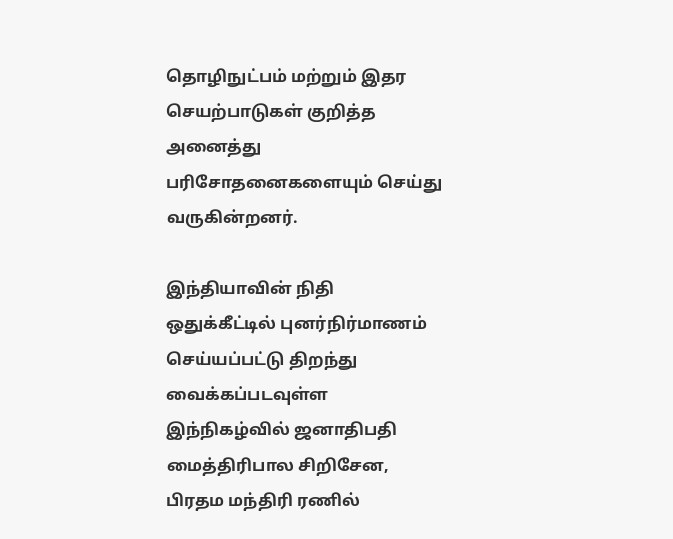தொழிநுட்பம் மற்றும் இதர செயற்பாடுகள் குறித்த அனைத்து பரிசோதனைகளையும் செய்து வருகின்றனர்.

இந்தியாவின் நிதி ஒதுக்கீட்டில் புனர்நிர்மாணம் செய்யப்பட்டு திறந்து வைக்கப்படவுள்ள இந்நிகழ்வில் ஜனாதிபதி மைத்திரிபால சிறிசேன, பிரதம மந்திரி ரணில்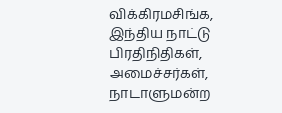விக்கிரமசிங்க, இந்திய நாட்டு பிரதிநிதிகள், அமைச்சர்கள், நாடாளுமன்ற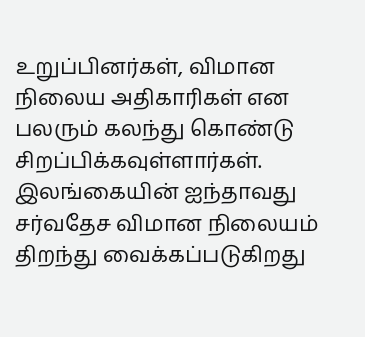உறுப்பினர்கள், விமான நிலைய அதிகாரிகள் என பலரும் கலந்து கொண்டு சிறப்பிக்கவுள்ளார்கள்.
இலங்கையின் ஐந்தாவது சர்வதேச விமான நிலையம் திறந்து வைக்கப்படுகிறது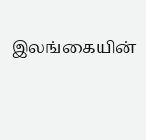இலங்கையின்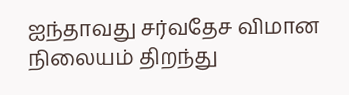ஐந்தாவது சர்வதேச விமான நிலையம் திறந்து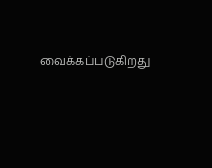வைக்கப்படுகிறது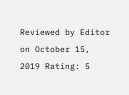Reviewed by Editor on October 15, 2019 Rating: 5